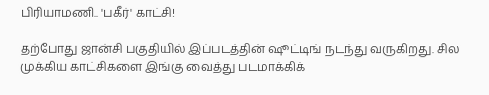பிரியாமணி.. 'பகீர்' காட்சி!

தற்போது ஜான்சி பகுதியில் இப்படத்தின் ஷூட்டிங் நடந்து வருகிறது. சில முக்கிய காட்சிகளை இங்கு வைத்து படமாக்கிக்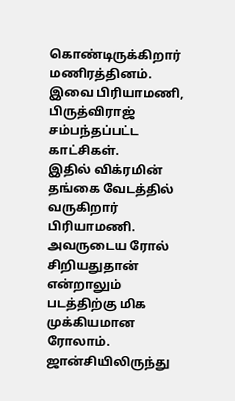கொண்டிருக்கிறார் மணிரத்தினம். இவை பிரியாமணி, பிருத்விராஜ் சம்பந்தப்பட்ட காட்சிகள்.
இதில் விக்ரமின் தங்கை வேடத்தில் வருகிறார் பிரியாமணி. அவருடைய ரோல் சிறியதுதான் என்றாலும் படத்திற்கு மிக முக்கியமான ரோலாம்.
ஜான்சியிலிருந்து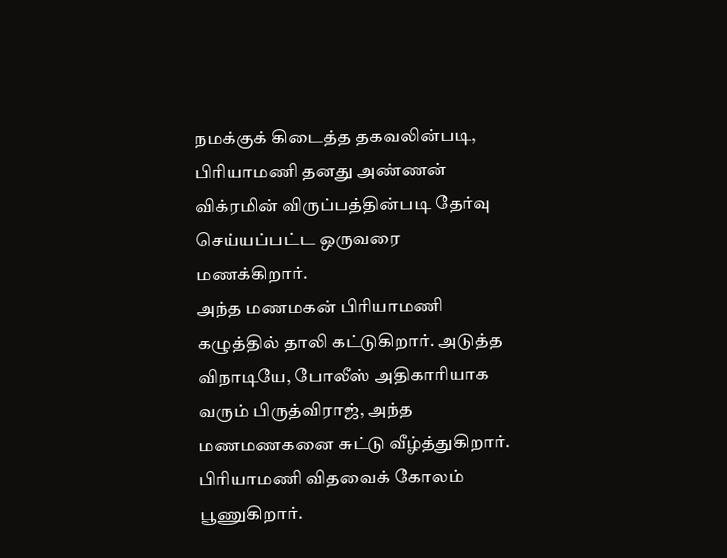நமக்குக் கிடைத்த தகவலின்படி, பிரியாமணி தனது அண்ணன் விக்ரமின் விருப்பத்தின்படி தேர்வு செய்யப்பட்ட ஒருவரை மணக்கிறார்.
அந்த மணமகன் பிரியாமணி கழுத்தில் தாலி கட்டுகிறார். அடுத்த விநாடியே, போலீஸ் அதிகாரியாக வரும் பிருத்விராஜ், அந்த மணமணகனை சுட்டு வீழ்த்துகிறார். பிரியாமணி விதவைக் கோலம் பூணுகிறார்.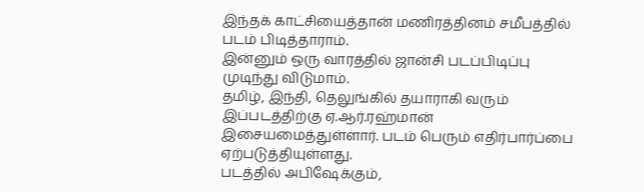இந்தக் காட்சியைத்தான் மணிரத்தினம் சமீபத்தில் படம் பிடித்தாராம்.
இன்னும் ஒரு வாரத்தில் ஜான்சி படப்பிடிப்பு முடிந்து விடுமாம்.
தமிழ், இந்தி, தெலுங்கில் தயாராகி வரும் இப்படத்திற்கு ஏ.ஆர்.ரஹ்மான் இசையமைத்துள்ளார். படம் பெரும் எதிர்பார்ப்பை ஏற்படுத்தியுள்ளது.
படத்தில் அபிஷேக்கும்,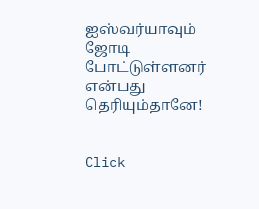ஐஸ்வர்யாவும் ஜோடி போட்டுள்ளனர் என்பது தெரியும்தானே!


Click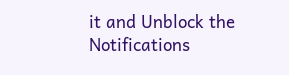it and Unblock the Notifications